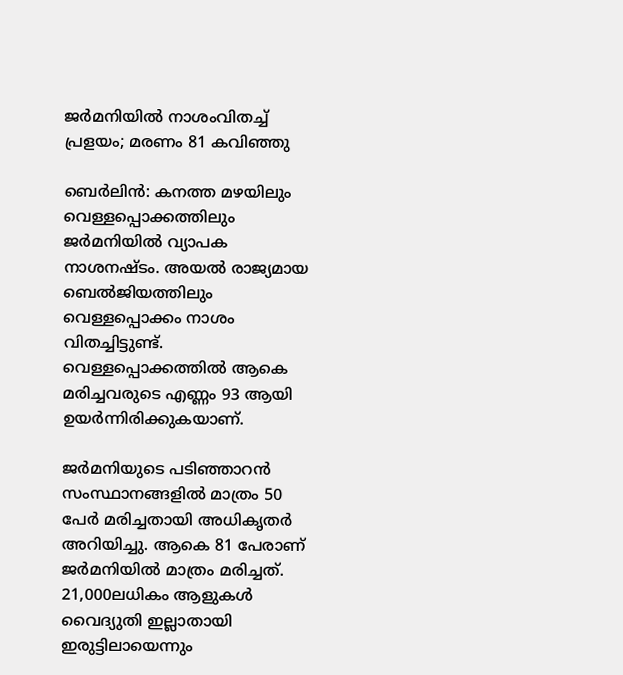ജര്‍മനിയില്‍ നാശംവിതച്ച് പ്രളയം; മരണം 81 കവിഞ്ഞു

ബെര്‍ലിന്‍: കനത്ത മഴയിലും വെള്ളപ്പൊക്കത്തിലും ജര്‍മനിയില്‍ വ്യാപക നാശനഷ്ടം. അയല്‍ രാജ്യമായ ബെല്‍ജിയത്തിലും വെള്ളപ്പൊക്കം നാശം വിതച്ചിട്ടുണ്ട്. വെള്ളപ്പൊക്കത്തില്‍ ആകെ മരിച്ചവരുടെ എണ്ണം 93 ആയി ഉയര്‍ന്നിരിക്കുകയാണ്.

ജര്‍മനിയുടെ പടിഞ്ഞാറന്‍ സംസ്ഥാനങ്ങളില്‍ മാത്രം 50 പേര്‍ മരിച്ചതായി അധികൃതര്‍ അറിയിച്ചു. ആകെ 81 പേരാണ് ജര്‍മനിയില്‍ മാത്രം മരിച്ചത്. 21,000ലധികം ആളുകള്‍ വൈദ്യുതി ഇല്ലാതായി ഇരുട്ടിലായെന്നും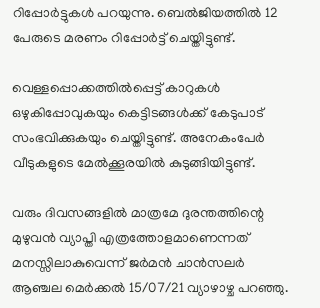റിപ്പോര്‍ട്ടുകള്‍ പറയുന്നു. ബെല്‍ജിയത്തില്‍ 12 പേരുടെ മരണം റിപ്പോര്‍ട്ട് ചെയ്തിട്ടുണ്ട്.

വെള്ളപ്പൊക്കത്തില്‍പ്പെട്ട് കാറുകള്‍ ഒഴുകിപ്പോവുകയും കെട്ടിടങ്ങള്‍ക്ക് കേടുപാട് സംഭവിക്കുകയും ചെയ്തിട്ടുണ്ട്. അനേകംപേര്‍ വീടുകളുടെ മേല്‍ക്കൂരയില്‍ കുടുങ്ങിയിട്ടുണ്ട്.

വരും ദിവസങ്ങളില്‍ മാത്രമേ ദുരന്തത്തിന്റെ മുഴുവന്‍ വ്യാപ്തി എത്രത്തോളമാണെന്നത് മനസ്സിലാകുവെന്ന് ജര്‍മന്‍ ചാന്‍സലര്‍ ആഞ്ചല മെര്‍ക്കല്‍ 15/07/21 വ്യാഴാഴ്ച പറഞ്ഞു.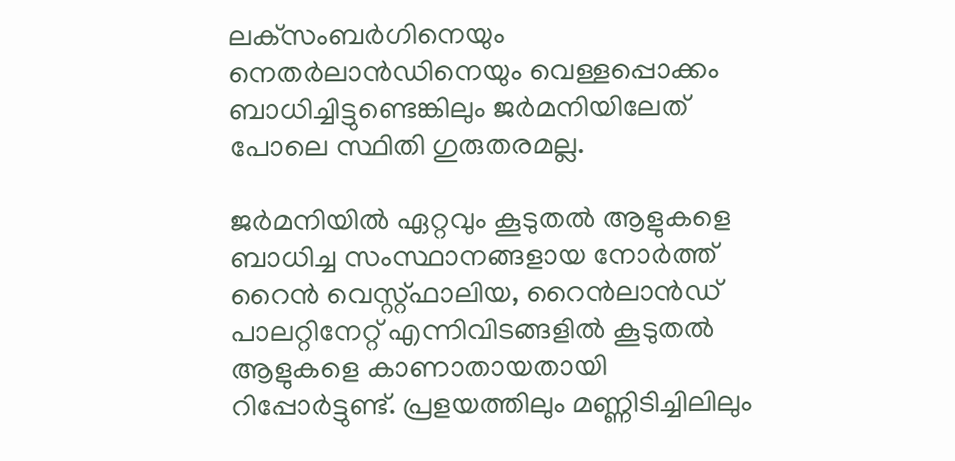ലക്‌സംബര്‍ഗിനെയും നെതര്‍ലാന്‍ഡിനെയും വെള്ളപ്പൊക്കം ബാധിച്ചിട്ടുണ്ടെങ്കിലും ജര്‍മനിയിലേത് പോലെ സ്ഥിതി ഗുരുതരമല്ല.

ജര്‍മനിയില്‍ ഏറ്റവും കൂടുതല്‍ ആളുകളെ ബാധിച്ച സംസ്ഥാനങ്ങളായ നോര്‍ത്ത് റൈന്‍ വെസ്റ്റ്ഫാലിയ, റൈന്‍ലാന്‍ഡ് പാലറ്റിനേറ്റ് എന്നിവിടങ്ങളില്‍ കൂടുതല്‍ ആളുകളെ കാണാതായതായി റിപ്പോര്‍ട്ടുണ്ട്. പ്രളയത്തിലും മണ്ണിടിച്ചിലിലും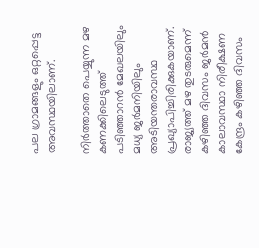പല ഗ്രാമങ്ങളും ഒറ്റപ്പെട്ട അവസ്ഥയിലാണ്.

നിര്‍ത്താതെ പെയ്യുന്ന മഴ കണക്കിലെടുത്ത് പടിഞ്ഞാറന്‍ മേഖലയിലും മധ്യ ജര്‍മനിയിലും അടിയന്തരാവസ്ഥ പ്രഖ്യാപിച്ചിരിക്കുകയാണ്. രാജ്യത്ത് മഴ തുടരുമെന്ന് കഴിഞ്ഞ ദിവസം ജര്‍മന്‍ കാലാവസ്ഥാ നിരീക്ഷണ കേന്ദ്രം കഴിഞ്ഞ ദിവസം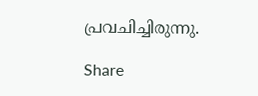പ്രവചിച്ചിരുന്നു.

Share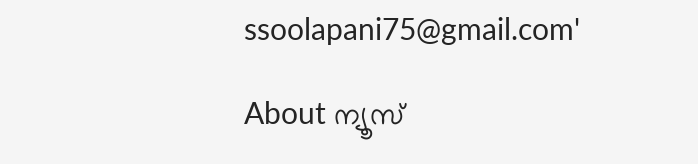ssoolapani75@gmail.com'

About ന്യൂസ്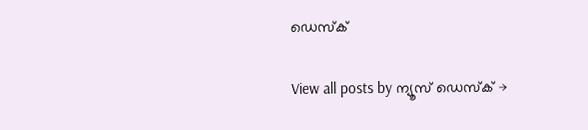ഡെസ്ക്

View all posts by ന്യൂസ് ഡെസ്ക് →